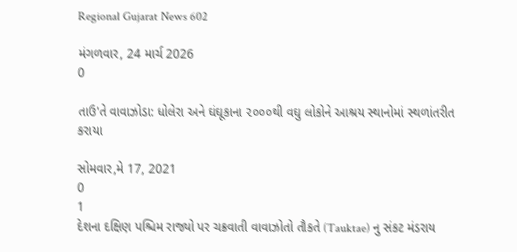Regional Gujarat News 602

મંગળવાર, 24 માર્ચ 2026
0

તાઉ'તે વાવાઝોડા: ધોલેરા અને ઘંઘૂકાના ૨૦૦૦થી વઘુ લોકોને આશ્રય સ્થાનોમાં સ્થળાંતરીત કરાયા

સોમવાર,મે 17, 2021
0
1
દેશના દક્ષિણ પશ્ચિમ રાજ્યો પર ચક્રવાતી વાવાઝોતો તૌકતે (Tauktae) નુ સંકટ મંડરાય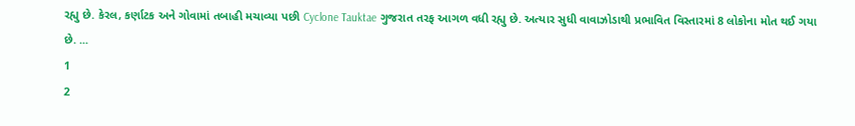રહ્યુ છે. કેરલ, કર્ણાટક અને ગોવામાં તબાહી મચાવ્યા પછી Cyclone Tauktae ગુજરાત તરફ આગળ વધી રહ્યુ છે. અત્યાર સુધી વાવાઝોડાથી પ્રભાવિત વિસ્તારમાં 8 લોકોના મોત થઈ ગયા છે. ...
1
2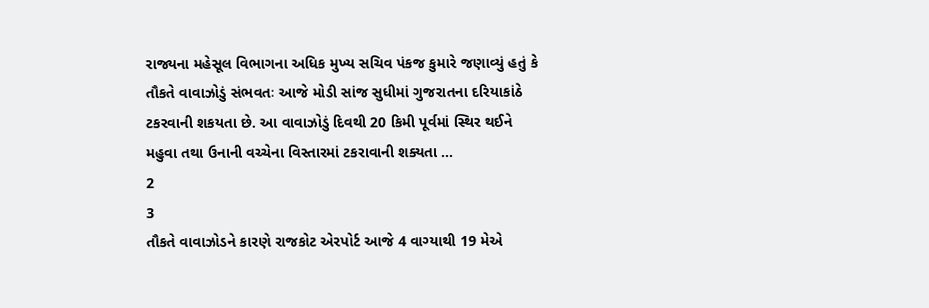રાજ્યના મહેસૂલ વિભાગના અધિક મુખ્ય સચિવ પંકજ કુમારે જણાવ્યું હતું કે તૌકતે વાવાઝોડું સંભવતઃ આજે મોડી સાંજ સુધીમાં ગુજરાતના દરિયાકાંઠે ટકરવાની શકયતા છે. આ વાવાઝોડું દિવથી 20 કિમી પૂર્વમાં સ્થિર થઈને મહુવા તથા ઉનાની વચ્ચેના વિસ્તારમાં ટકરાવાની શક્યતા ...
2
3
તૌકતે વાવાઝોડને કારણે રાજકોટ એરપોર્ટ આજે 4 વાગ્યાથી 19 મેએ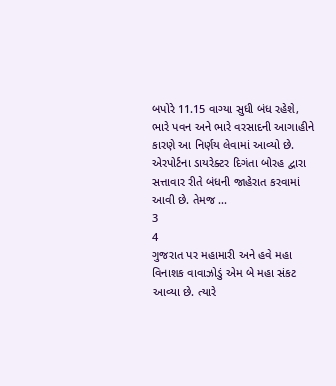બપોરે 11.15 વાગ્યા સુધી બંધ રહેશે, ભારે પવન અને ભારે વરસાદની આગાહીને કારણે આ નિર્ણય લેવામાં આવ્યો છે. એરપોર્ટના ડાયરેક્ટર દિગંતા બોરહ દ્વારા સત્તાવાર રીતે બંધની જાહેરાત કરવામાં આવી છે. તેમજ ...
3
4
ગુજરાત પર મહામારી અને હવે મહા વિનાશક વાવાઝોડું એમ બે મહા સંકટ આવ્યા છે. ત્યારે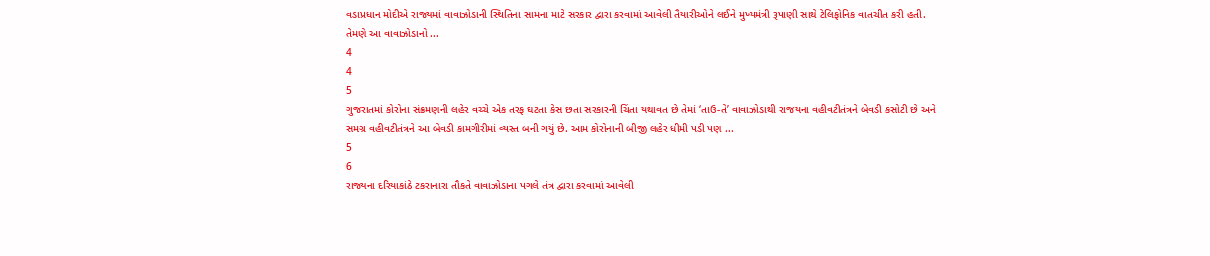વડાપ્રધાન મોદીએ રાજ્યમાં વાવાઝોડાની સ્થિતિના સામના માટે સરકાર દ્વારા કરવામાં આવેલી તૈયારીઓને લઈને મુખ્યમંત્રી રૂપાણી સાથે ટેલિફોનિક વાતચીત કરી હતી. તેમણે આ વાવાઝોડાનો ...
4
4
5
ગુજરાતમાં કોરોના સંક્રમણની લહેર વચ્ચે એક તરફ ઘટતા કેસ છતા સરકારની ચિંતા યથાવત છે તેમાં ‘તાઉ-તે’ વાવાઝોડાથી રાજયના વહીવટીતંત્રને બેવડી કસોટી છે અને સમગ્ર વહીવટીતંત્રને આ બેવડી કામગીરીમાં વ્યસ્ત બની ગયું છે. આમ કોરોનાની બીજી લહેર ધીમી પડી પણ ...
5
6
રાજ્યના દરિયાકાંઠે ટકરાનારા તૌકતે વાવાઝોડાના પગલે તંત્ર દ્વારા કરવામાં આવેલી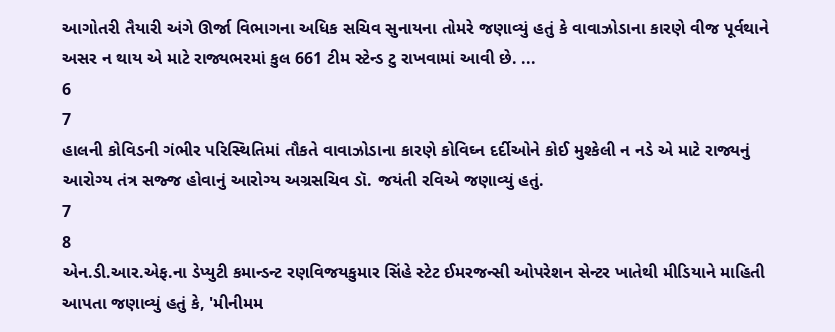આગોતરી તૈયારી અંગે ઊર્જા વિભાગના અધિક સચિવ સુનાયના તોમરે જણાવ્યું હતું કે વાવાઝોડાના કારણે વીજ પૂર્વથાને અસર ન થાય એ માટે રાજ્યભરમાં કુલ 661 ટીમ સ્ટેન્ડ ટુ રાખવામાં આવી છે. ...
6
7
હાલની કોવિડની ગંભીર પરિસ્થિતિમાં તૌકતે વાવાઝોડાના કારણે કોવિઘ્ન દર્દીઓને કોઈ મુશ્કેલી ન નડે એ માટે રાજ્યનું આરોગ્ય તંત્ર સજ્જ હોવાનું આરોગ્ય અગ્રસચિવ ડૉ. જયંતી રવિએ જણાવ્યું હતું.
7
8
એન.ડી.આર.એફ.ના ડેપ્યુટી કમાન્ડન્ટ રણવિજયકુમાર સિંહે સ્ટેટ ઈમરજન્સી ઓપરેશન સેન્ટર ખાતેથી મીડિયાને માહિતી આપતા જણાવ્યું હતું કે, 'મીનીમમ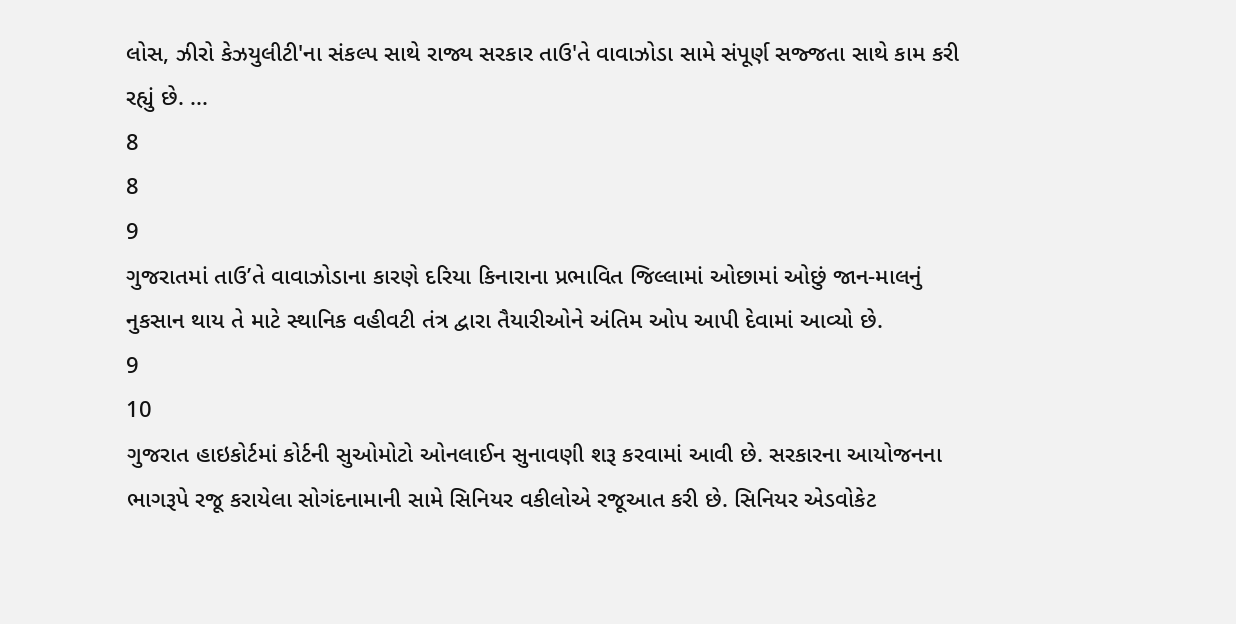લોસ, ઝીરો કેઝયુલીટી'ના સંકલ્પ સાથે રાજ્ય સરકાર તાઉ'તે વાવાઝોડા સામે સંપૂર્ણ સજ્જતા સાથે કામ કરી રહ્યું છે. ...
8
8
9
ગુજરાતમાં તાઉ’તે વાવાઝોડાના કારણે દરિયા કિનારાના પ્રભાવિત જિલ્લામાં ઓછામાં ઓછું જાન-માલનું નુકસાન થાય તે માટે સ્થાનિક વહીવટી તંત્ર દ્વારા તૈયારીઓને અંતિમ ઓપ આપી દેવામાં આવ્યો છે.
9
10
ગુજરાત હાઇકોર્ટમાં કોર્ટની સુઓમોટો ઓનલાઈન સુનાવણી શરૂ કરવામાં આવી છે. સરકારના આયોજનના ભાગરૂપે રજૂ કરાયેલા સોગંદનામાની સામે સિનિયર વકીલોએ રજૂઆત કરી છે. સિનિયર એડવોકેટ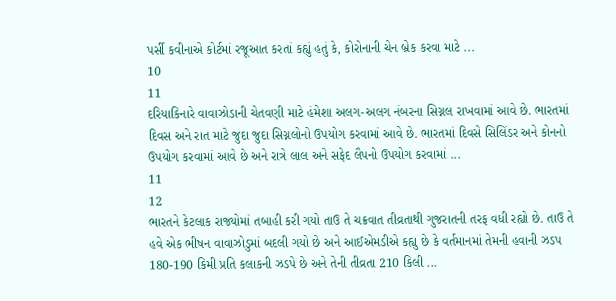પર્સી કવીનાએ કોર્ટમાં રજૂઆત કરતાં કહ્યું હતું કે, કોરોનાની ચેન બ્રેક કરવા માટે ...
10
11
દરિયાકિનારે વાવાઝોડાની ચેતવણી માટે હંમેશા અલગ-અલગ નંબરના સિગ્નલ રાખવામાં આવે છે. ભારતમાં દિવસ અને રાત માટે જુદા જુદા સિગ્નલોનો ઉપયોગ કરવામાં આવે છે. ભારતમાં દિવસે સિલિંડર અને કોનનો ઉપયોગ કરવામાં આવે છે અને રાત્રે લાલ અને સફેદ લૈપનો ઉપયોગ કરવામાં ...
11
12
ભારતને કેટલાક રાજ્યોમાં તબાહી કરી ગયો તાઉ તે ચક્રવાત તીવ્રતાથી ગુજરાતની તરફ વધી રહ્યો છે. તાઉ તે હવે એક ભીષન વાવાઝોડુમાં બદલી ગયો છે અને આઈએમડીએ કહ્યુ છે કે વર્તમાનમાં તેમની હવાની ઝડપ 180-190 કિમી પ્રતિ કલાકની ઝડપે છે અને તેની તીવ્રતા 210 કિલી ...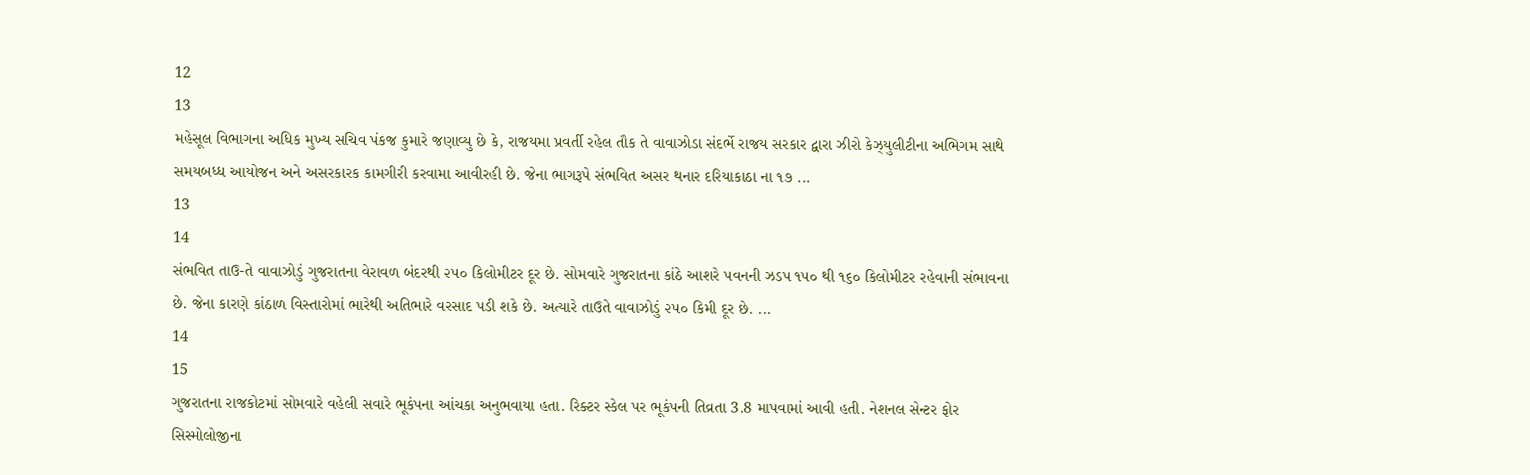12
13
મહેસૂલ વિભાગના અધિક મુખ્ય સચિવ પંકજ કુમારે જણાવ્યુ છે કે, રાજયમા પ્રવર્તી રહેલ તૌક તે વાવાઝોડા સંદર્ભે રાજય સરકાર દ્વારા ઝીરો કેઝ્યુલીટીના અભિગમ સાથે સમયબધ્ધ આયોજન અને અસરકારક કામગીરી કરવામા આવીરહી છે. જેના ભાગરૂપે સંભવિત અસર થનાર દરિયાકાઠા ના ૧૭ ...
13
14
સંભવિત તાઉ-તે વાવાઝોડું ગુજરાતના વેરાવળ બંદરથી ૨૫૦ કિલોમીટર દૂર છે. સોમવારે ગુજરાતના કાંઠે આશરે પવનની ઝડપ ૧૫૦ થી ૧૬૦ કિલોમીટર રહેવાની સંભાવના છે. જેના કારણે કાંઠાળ વિસ્તારોમાં ભારેથી અતિભારે વરસાદ પડી શકે છે. અત્યારે તાઉતે વાવાઝોડું ૨૫૦ કિમી દૂર છે. ...
14
15
ગુજરાતના રાજકોટમાં સોમવારે વહેલી સવારે ભૂકંપના આંચકા અનુભવાયા હતા. રિક્ટર સ્કેલ પર ભૂકંપની તિવ્રતા 3.8 માપવામાં આવી હતી. નેશનલ સેન્ટર ફોર સિસ્મોલોજીના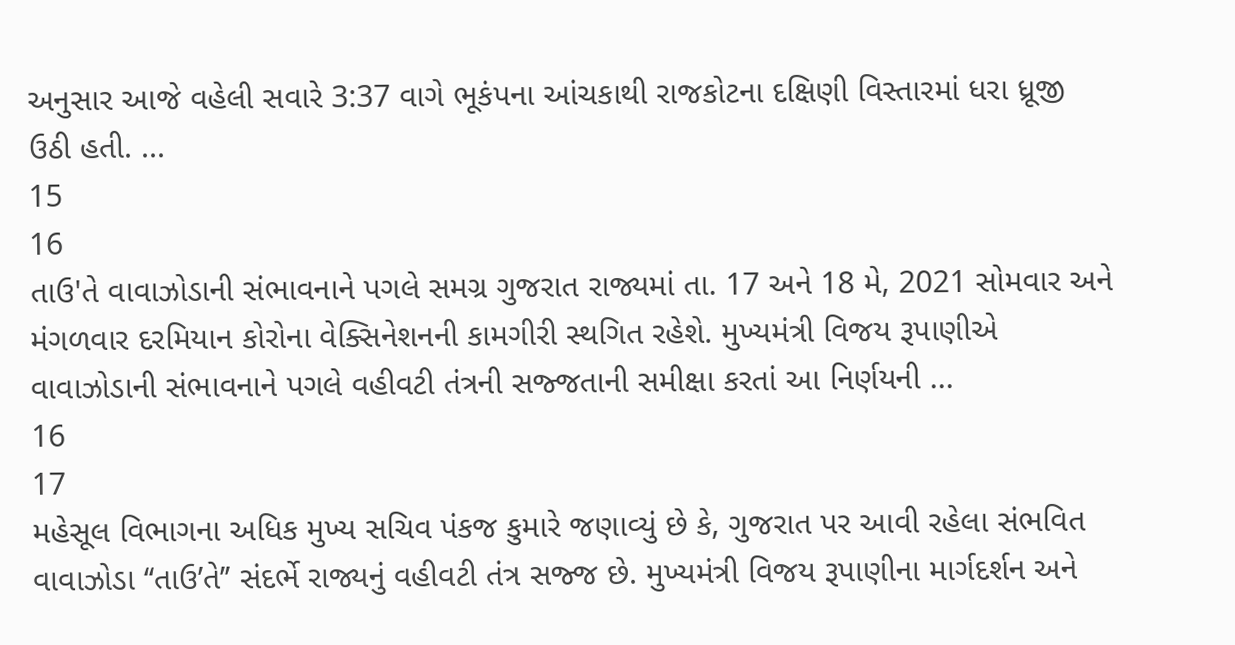અનુસાર આજે વહેલી સવારે 3:37 વાગે ભૂકંપના આંચકાથી રાજકોટના દક્ષિણી વિસ્તારમાં ધરા ધ્રૂજી ઉઠી હતી. ...
15
16
તાઉ'તે વાવાઝોડાની સંભાવનાને પગલે સમગ્ર ગુજરાત રાજ્યમાં તા. 17 અને 18 મે, 2021 સોમવાર અને મંગળવાર દરમિયાન કોરોના વેક્સિનેશનની કામગીરી સ્થગિત રહેશે. મુખ્યમંત્રી વિજય રૂપાણીએ વાવાઝોડાની સંભાવનાને પગલે વહીવટી તંત્રની સજ્જતાની સમીક્ષા કરતાં આ નિર્ણયની ...
16
17
મહેસૂલ વિભાગના અધિક મુખ્ય સચિવ પંકજ કુમારે જણાવ્યું છે કે, ગુજરાત પર આવી રહેલા સંભવિત વાવાઝોડા ‘‘તાઉ’તે’’ સંદર્ભે રાજ્યનું વહીવટી તંત્ર સજ્જ છે. મુખ્યમંત્રી વિજય રૂપાણીના માર્ગદર્શન અને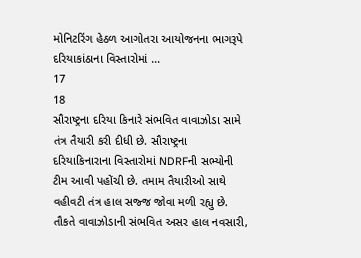મોનિટરિંગ હેઠળ આગોતરા આયોજનના ભાગરૂપે દરિયાકાંઠાના વિસ્તારોમાં ...
17
18
સૌરાષ્ટ્રના દરિયા કિનારે સંભવિત વાવાઝોડા સામે તંત્ર તૈયારી કરી દીધી છે. સૌરાષ્ટ્રના દરિયાકિનારાના વિસ્તારોમાં NDRFની સભ્યોની ટીમ આવી પહોંચી છે. તમામ તૈયારીઓ સાથે વહીવટી તંત્ર હાલ સજ્જ જોવા મળી રહ્યુ છે. તૌકતે વાવાઝોડાની સંભવિત અસર હાલ નવસારી,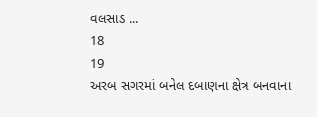વલસાડ ...
18
19
અરબ સગરમાં બનેલ દબાણના ક્ષેત્ર બનવાના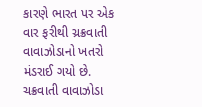કારણે ભારત પર એક વાર ફરીથી ચ્રક્રવાતી વાવાઝોડાનો ખતરો મંડરાઈ ગયો છે. ચક્રવાતી વાવાઝોડા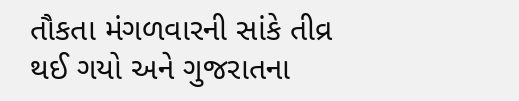તૌકતા મંગળવારની સાંકે તીવ્ર થઈ ગયો અને ગુજરાતના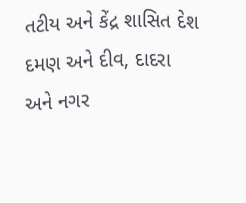તટીય અને કેંદ્ર શાસિત દેશ દમણ અને દીવ, દાદરા અને નગર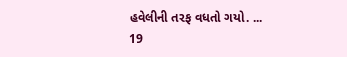હવેલીની તરફ વધતો ગયો. ...
19